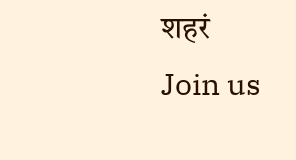शहरं
Join us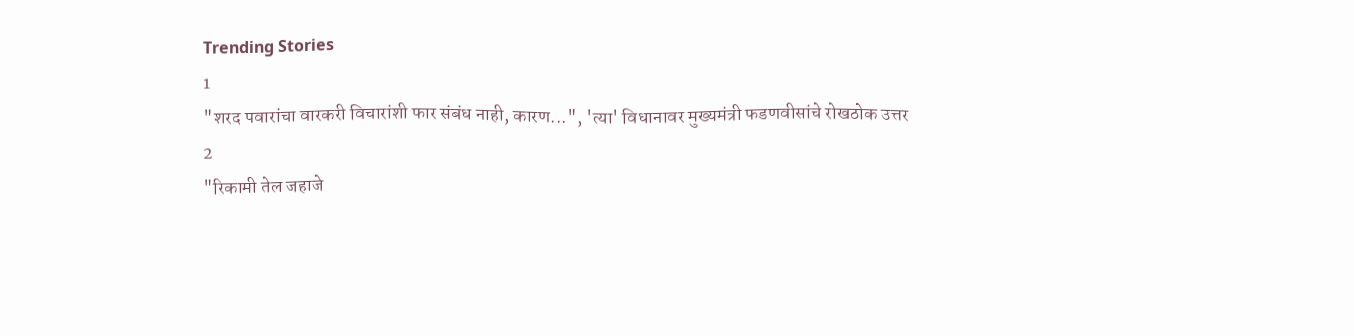Trending Stories
1
"शरद पवारांचा वारकरी विचारांशी फार संबंध नाही, कारण...", 'त्या' विधानावर मुख्यमंत्री फडणवीसांचे रोखठोक उत्तर
2
"रिकामी तेल जहाजे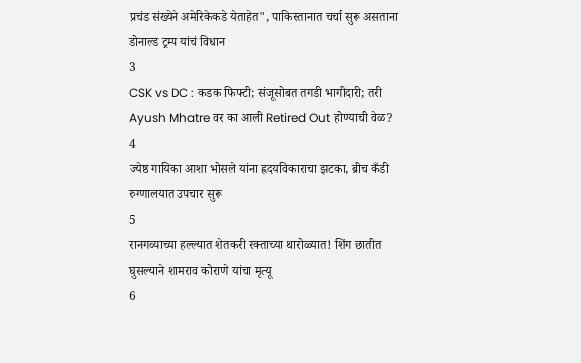प्रचंड संख्येने अमेरिकेकडे येताहेत", पाकिस्तानात चर्चा सुरू असताना डोनाल्ड ट्रम्प यांचं विधान
3
CSK vs DC : कडक फिफ्टी; संजूसोबत तगडी भागीदारी; तरी Ayush Mhatre वर का आली Retired Out होण्याची वेळ?
4
ज्येष्ठ गायिका आशा भोसले यांना ह्रदयविकाराचा झटका, ब्रीच कँडी रुग्णालयात उपचार सुरू
5
रानगव्याच्या हल्ल्यात शेतकरी रक्ताच्या थारोळ्यात! शिंग छातीत घुसल्याने शामराव कोराणे यांचा मृत्यू
6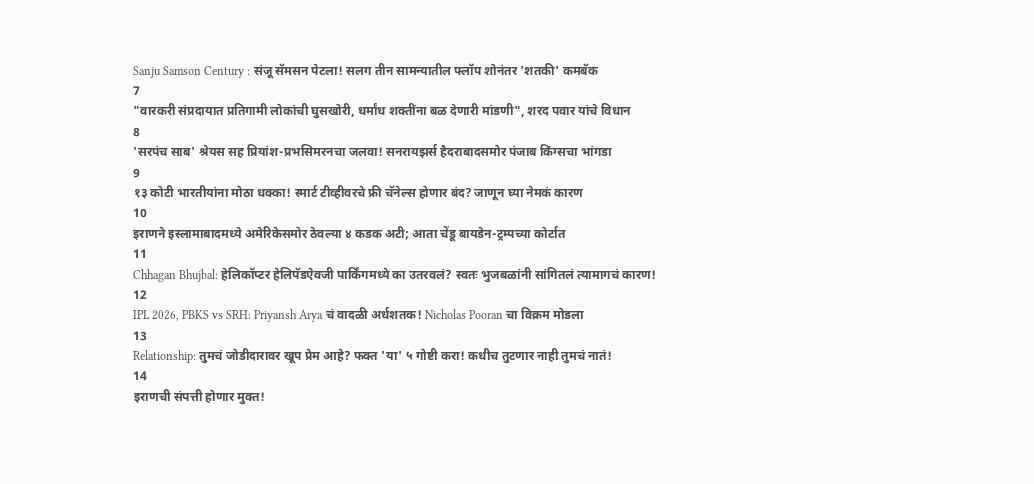Sanju Samson Century : संजू सॅमसन पेटला! सलग तीन सामन्यातील फ्लॉप शोनंतर 'शतकी' कमबॅक
7
"वारकरी संप्रदायात प्रतिगामी लोकांची घुसखोरी, धर्मांध शक्तींना बळ देणारी मांडणी", शरद पवार यांचे विधान
8
'सरपंच साब' श्रेयस सह प्रियांश-प्रभसिमरनचा जलवा! सनरायझर्स हैदराबादसमोर पंजाब किंग्सचा भांगडा
9
१३ कोटी भारतीयांना मोठा धक्का! स्मार्ट टीव्हीवरचे फ्री चॅनेल्स होणार बंद? जाणून घ्या नेमकं कारण
10
इराणने इस्लामाबादमध्ये अमेरिकेसमोर ठेवल्या ४ कडक अटी; आता चेंडू बायडेन-ट्रम्पच्या कोर्टात
11
Chhagan Bhujbal: हेलिकॉप्टर हेलिपॅडऐवजी पार्किंगमध्ये का उतरवलं? स्वतः भुजबळांनी सांगितलं त्यामागचं कारण!
12
IPL 2026, PBKS vs SRH: Priyansh Arya चं वादळी अर्धशतक! Nicholas Pooran चा विक्रम मोडला
13
Relationship: तुमचं जोडीदारावर खूप प्रेम आहे? फक्त 'या' ५ गोष्टी करा! कधीच तुटणार नाही तुमचं नातं!
14
इराणची संपत्ती होणार मुक्त!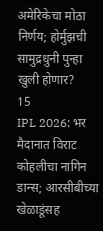अमेरिकेचा मोठा निर्णय; होर्मुझची सामुद्रधुनी पुन्हा खुली होणार?
15
IPL 2026: भर मैदानात विराट कोहलीचा नागिन डान्स; आरसीबीच्या खेळाडूंसह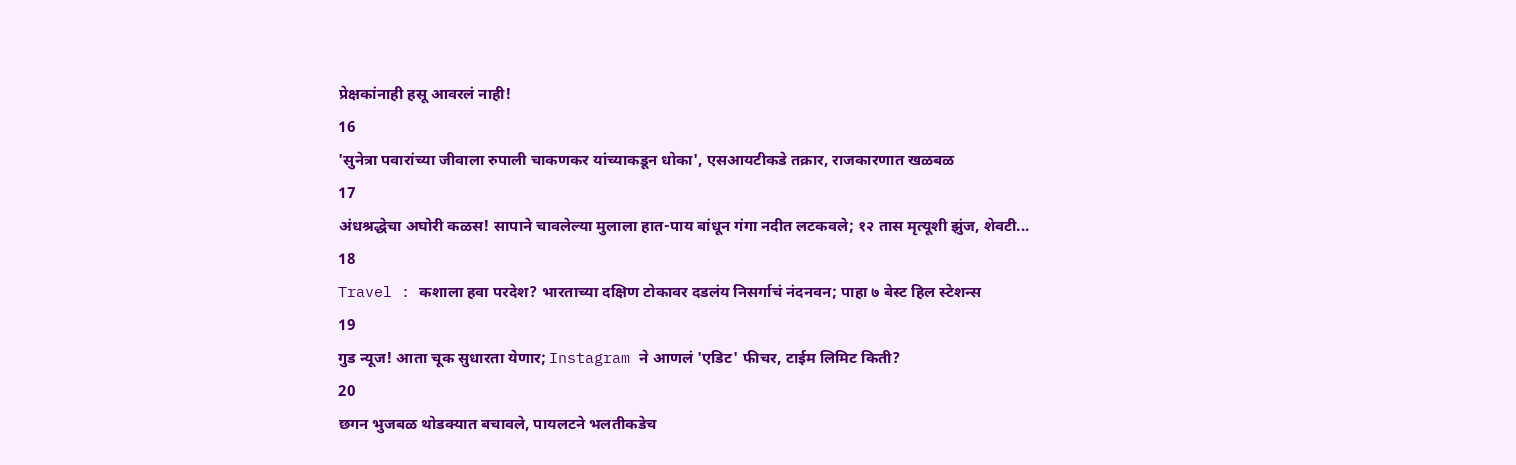प्रेक्षकांनाही हसू आवरलं नाही!
16
'सुनेत्रा पवारांच्या जीवाला रुपाली चाकणकर यांच्याकडून धोका', एसआयटीकडे तक्रार, राजकारणात खळबळ
17
अंधश्रद्धेचा अघोरी कळस! सापाने चावलेल्या मुलाला हात-पाय बांधून गंगा नदीत लटकवले; १२ तास मृत्यूशी झुंज, शेवटी...
18
Travel : कशाला हवा परदेश? भारताच्या दक्षिण टोकावर दडलंय निसर्गाचं नंदनवन; पाहा ७ बेस्ट हिल स्टेशन्स
19
गुड न्यूज! आता चूक सुधारता येणार; Instagram ने आणलं 'एडिट' फीचर, टाईम लिमिट किती?
20
छगन भुजबळ थोडक्यात बचावले, पायलटने भलतीकडेच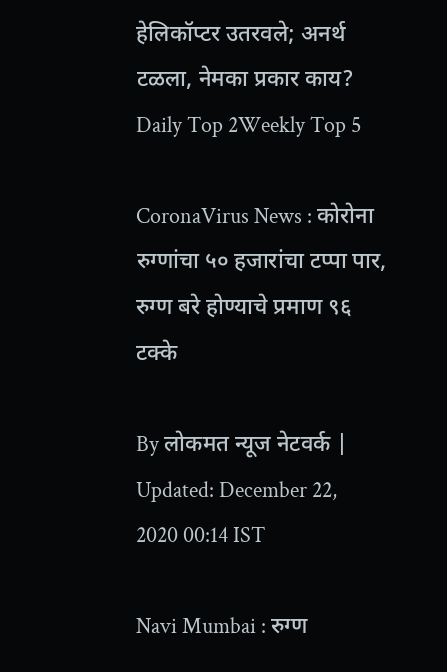हेलिकॉप्टर उतरवले; अनर्थ टळला, नेमका प्रकार काय?
Daily Top 2Weekly Top 5

CoronaVirus News : कोरोना रुग्णांचा ५० हजारांचा टप्पा पार, रुग्ण बरे होण्याचे प्रमाण ९६ टक्के

By लोकमत न्यूज नेटवर्क | Updated: December 22, 2020 00:14 IST

Navi Mumbai : रुग्ण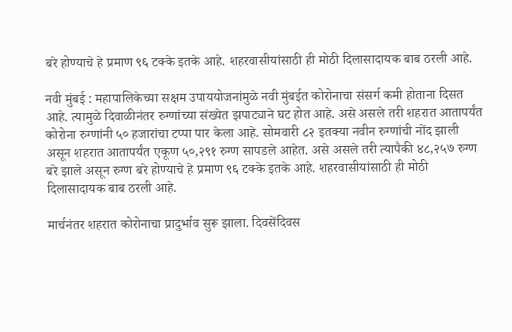बरे होण्याचे हे प्रमाण ९६ टक्के इतके आहे. शहरवासीयांसाठी ही मोठी दिलासादायक बाब ठरली आहे.

नवी मुंबई : महापालिकेच्या सक्षम उपाययोजनांमुळे नवी मुंबईत कोरोनाचा संसर्ग कमी होताना दिसत आहे. त्यामुळे दिवाळीनंतर रुग्णांच्या संख्येत झपाट्याने घट होत आहे. असे असले तरी शहरात आतापर्यंत कोरोना रुग्णांनी ५० हजारांचा टप्पा पार केला आहे. सोमवारी ८२ इतक्या नवीन रुग्णांची नोंद झाली असून शहरात आतापर्यंत एकूण ५०,२९१ रुग्ण सापडले आहेत. असे असले तरी त्यापैकी ४८,२५७ रुग्ण बरे झाले असून रुग्ण बरे होण्याचे हे प्रमाण ९६ टक्के इतके आहे. शहरवासीयांसाठी ही मोठी दिलासादायक बाब ठरली आहे.

मार्चनंतर शहरात कोरोनाचा प्रादुर्भाव सुरू झाला. दिवसेंदिवस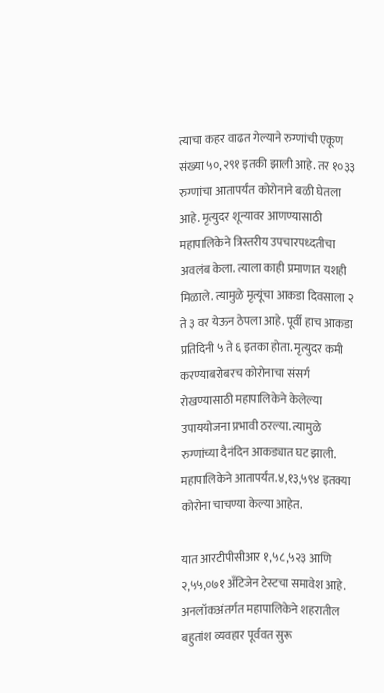त्याचा कहर वाढत गेल्याने रुग्णांची एकूण संख्या ५०,२९१ इतकी झाली आहे. तर १०३३ रुग्णांचा आतापर्यंत कोरोनाने बळी घेतला आहे. मृत्युदर शून्यावर आणण्यासाठी महापालिकेने त्रिस्तरीय उपचारपध्दतीचा अवलंब केला. त्याला काही प्रमाणात यशही मिळाले. त्यामुळे मृत्यूंचा आकडा दिवसाला २ ते ३ वर येऊन ठेपला आहे. पूर्वी हाच आकडा प्रतिदिनी ५ ते ६ इतका होता. मृत्युदर कमी करण्याबरोबरच कोरोनाचा संसर्ग रोखण्यासाठी महापालिकेने केलेल्या उपाययोजना प्रभावी ठरल्या. त्यामुळे रुग्णांच्या दैनंदिन आकड्यात घट झाली. महापालिकेने आतापर्यंत.४,१३,५९४ इतक्या कोरोना चाचण्या केल्या आहेत.

यात आरटीपीसीआर १,५८,५२३ आणि २,५५,०७१ अ‍ँटिजेन टेस्टचा समावेश आहे. अनलॉकअंतर्गत महापालिकेने शहरातील बहुतांश व्यवहार पूर्ववत सुरू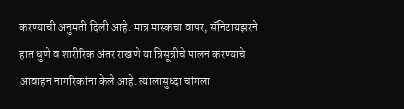करण्याची अनुमती दिली आहे. मात्र मास्कचा वापर, सॅनिटायझरने हात धुणे व शारीरिक अंतर राखणे या त्रिसूत्रीचे पालन करण्याचे आवाहन नागरिकांना केले आहे. त्यालासुध्दा चांगला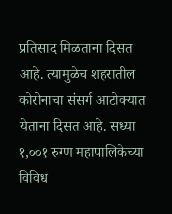प्रतिसाद मिळताना दिसत आहे. त्यामुळेच शहरातील कोरोनाचा संसर्ग आटोक्यात येताना दिसत आहे. सध्या १,००१ रुग्ण महापालिकेच्या विविध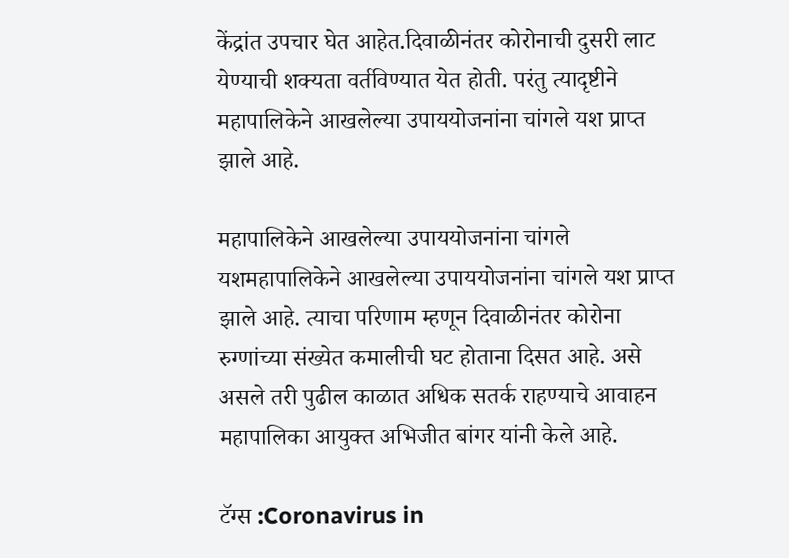केंद्रांत उपचार घेत आहेत.दिवाळीनंतर कोरोनाची दुसरी लाट येण्याची शक्यता वर्तविण्यात येत होती. परंतु त्यादृष्टीने महापालिकेने आखलेल्या उपाययोजनांना चांगले यश प्राप्त झाले आहे.

महापालिकेने आखलेल्या उपाययोजनांना चांगले यशमहापालिकेने आखलेल्या उपाययोजनांना चांगले यश प्राप्त झाले आहे. त्याचा परिणाम म्हणून दिवाळीनंतर कोरोना रुग्णांच्या संख्येत कमालीची घट होताना दिसत आहे. असे असले तरी पुढील काळात अधिक सतर्क राहण्याचे आवाहन महापालिका आयुक्त अभिजीत बांगर यांनी केले आहे.

टॅग्स :Coronavirus in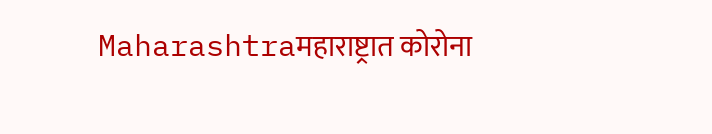Maharashtraमहाराष्ट्रात कोरोना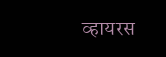व्हायरस